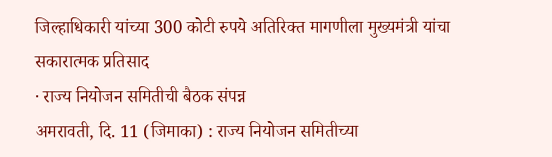जिल्हाधिकारी यांच्या 300 कोटी रुपये अतिरिक्त मागणीला मुख्यमंत्री यांचा सकारात्मक प्रतिसाद
· राज्य नियोजन समितीची बैठक संपन्न
अमरावती, दि. 11 (जिमाका) : राज्य नियोजन समितीच्या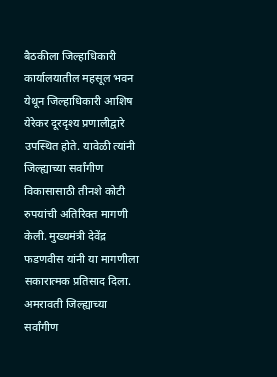बैठकीला जिल्हाधिकारी कार्यालयातील महसूल भवन येथून जिल्हाधिकारी आशिष येरेकर दूरदृश्य प्रणालीद्वारे उपस्थित होते. यावेळी त्यांनी जिल्ह्याच्या सर्वांगीण विकासासाठी तीनशे कोटी रुपयांची अतिरिक्त मागणी केली. मुख्यमंत्री देवेंद्र फडणवीस यांनी या मागणीला सकारात्मक प्रतिसाद दिला. अमरावती जिल्ह्याच्या सर्वांगीण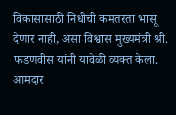विकासासाठी निधीची कमतरता भासू देणार नाही, असा विश्वास मुख्यमंत्री श्री. फडणवीस यांनी यावेळी व्यक्त केला.
आमदार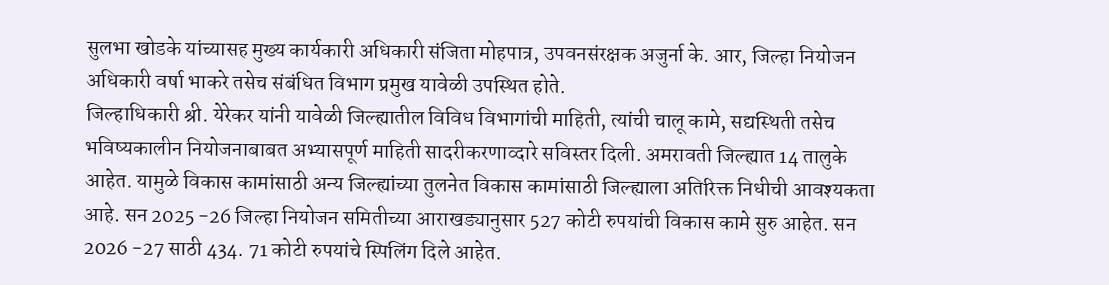सुलभा खोडके यांच्यासह मुख्य कार्यकारी अधिकारी संजिता मोहपात्र, उपवनसंरक्षक अजुर्ना के. आर, जिल्हा नियोजन अधिकारी वर्षा भाकरे तसेच संबंधित विभाग प्रमुख यावेळी उपस्थित होते.
जिल्हाधिकारी श्री. येरेकर यांनी यावेळी जिल्ह्यातील विविध विभागांची माहिती, त्यांची चालू कामे, सद्यस्थिती तसेच भविष्यकालीन नियोजनाबाबत अभ्यासपूर्ण माहिती सादरीकरणाव्दारे सविस्तर दिली. अमरावती जिल्ह्यात 14 तालुके आहेत. यामुळे विकास कामांसाठी अन्य जिल्ह्यांच्या तुलनेत विकास कामांसाठी जिल्ह्याला अतिरिक्त निधीची आवश्यकता आहे. सन 2025 -26 जिल्हा नियोजन समितीच्या आराखड्यानुसार 527 कोटी रुपयांची विकास कामे सुरु आहेत. सन 2026 -27 साठी 434. 71 कोटी रुपयांचे स्पिलिंग दिले आहेत.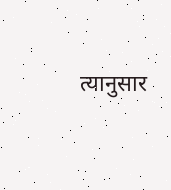त्यानुसार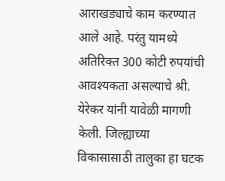आराखड्याचे काम करण्यात आले आहे. परंतु यामध्ये अतिरिक्त 300 कोटी रुपयांची आवश्यकता असल्याचे श्री. येरेकर यांनी यावेळी मागणी केली. जिल्ह्याच्या विकासासाठी तालुका हा घटक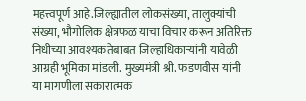महत्त्वपूर्ण आहे.जिल्ह्यातील लोकसंख्या, तालुक्यांची संख्या, भौगोलिक क्षेत्रफळ याचा विचार करून अतिरिक्त निधीच्या आवश्यकतेबाबत जिल्हाधिकाऱ्यांनी यावेळी आग्रही भूमिका मांडली. मुख्यमंत्री श्री. फडणवीस यांनी या मागणीला सकारात्मक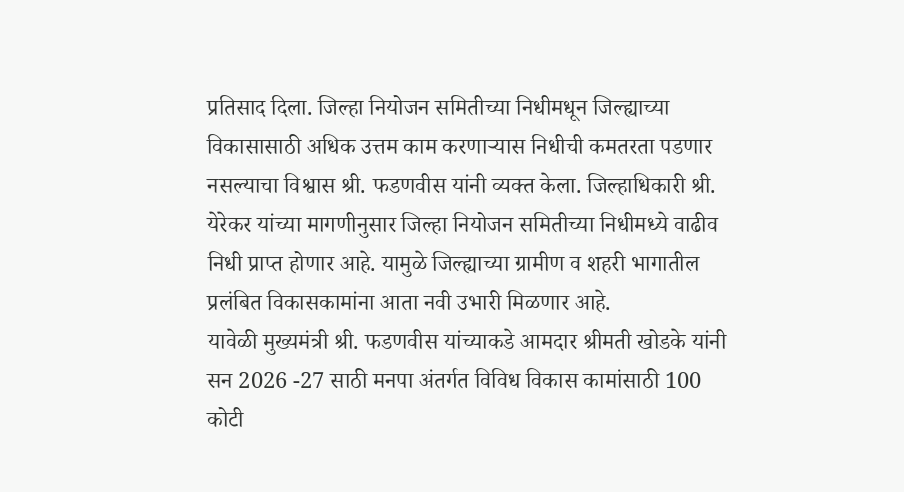प्रतिसाद दिला. जिल्हा नियोजन समितीच्या निधीमधून जिल्ह्याच्या विकासासाठी अधिक उत्तम काम करणाऱ्यास निधीची कमतरता पडणार नसल्याचा विश्वास श्री. फडणवीस यांनी व्यक्त केला. जिल्हाधिकारी श्री. येरेकर यांच्या मागणीनुसार जिल्हा नियोजन समितीच्या निधीमध्ये वाढीव निधी प्राप्त होणार आहे. यामुळे जिल्ह्याच्या ग्रामीण व शहरी भागातील प्रलंबित विकासकामांना आता नवी उभारी मिळणार आहे.
यावेळी मुख्यमंत्री श्री. फडणवीस यांच्याकडे आमदार श्रीमती खोडके यांनी सन 2026 -27 साठी मनपा अंतर्गत विविध विकास कामांसाठी 100 कोटी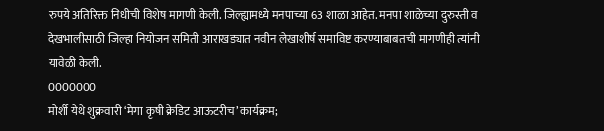रुपये अतिरिक्त निधीची विशेष मागणी केली. जिल्ह्यामध्ये मनपाच्या 63 शाळा आहेत. मनपा शाळेच्या दुरुस्ती व देखभालीसाठी जिल्हा नियोजन समिती आराखड्यात नवीन लेखाशीर्ष समाविष्ट करण्याबाबतची मागणीही त्यांनी यावेळी केली.
0000000
मोर्शी येथे शुक्रवारी ‘मेगा कृषी क्रेडिट आऊटरीच’ कार्यक्रम;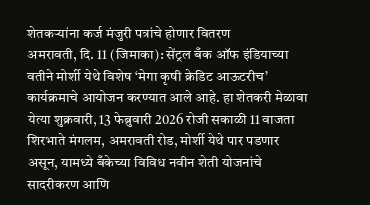शेतकऱ्यांना कर्ज मंजुरी पत्रांचे होणार वितरण
अमरावती, दि. 11 (जिमाका): सेंट्रल बँक ऑफ इंडियाच्या वतीने मोर्शी येथे विशेष ‘मेगा कृषी क्रेडिट आऊटरीच’ कार्यक्रमाचे आयोजन करण्यात आले आहे. हा शेतकरी मेळावा येत्या शुक्रवारी, 13 फेब्रुवारी 2026 रोजी सकाळी 11 वाजता शिरभाते मंगलम, अमरावती रोड, मोर्शी येथे पार पडणार असून, यामध्ये बँकेच्या विविध नवीन शेती योजनांचे सादरीकरण आणि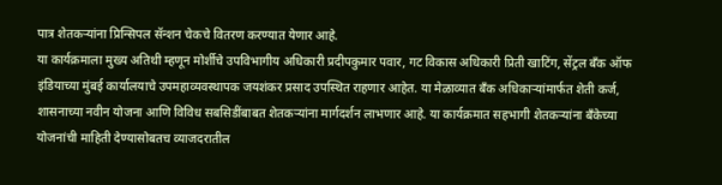पात्र शेतकऱ्यांना प्रिन्सिपल सॅन्शन चेकचे वितरण करण्यात येणार आहे.
या कार्यक्रमाला मुख्य अतिथी म्हणून मोर्शीचे उपविभागीय अधिकारी प्रदीपकुमार पवार, गट विकास अधिकारी प्रिती खाटिंग, सेंट्रल बँक ऑफ इंडियाच्या मुंबई कार्यालयाचे उपमहाव्यवस्थापक जयशंकर प्रसाद उपस्थित राहणार आहेत. या मेळाव्यात बँक अधिकाऱ्यांमार्फत शेती कर्ज, शासनाच्या नवीन योजना आणि विविध सबसिडींबाबत शेतकऱ्यांना मार्गदर्शन लाभणार आहे. या कार्यक्रमात सहभागी शेतकऱ्यांना बँकेच्या योजनांची माहिती देण्यासोबतच व्याजदरातील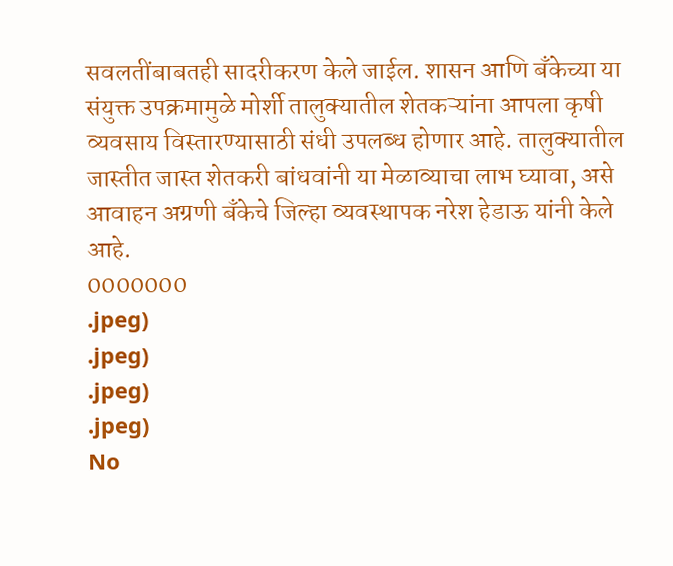सवलतींबाबतही सादरीकरण केले जाईल. शासन आणि बँकेच्या या संयुक्त उपक्रमामुळे मोर्शी तालुक्यातील शेतकऱ्यांना आपला कृषी व्यवसाय विस्तारण्यासाठी संधी उपलब्ध होणार आहे. तालुक्यातील जास्तीत जास्त शेतकरी बांधवांनी या मेळाव्याचा लाभ घ्यावा, असे आवाहन अग्रणी बँकेचे जिल्हा व्यवस्थापक नरेश हेडाऊ यांनी केले आहे.
0000000
.jpeg)
.jpeg)
.jpeg)
.jpeg)
No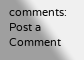comments:
Post a Comment